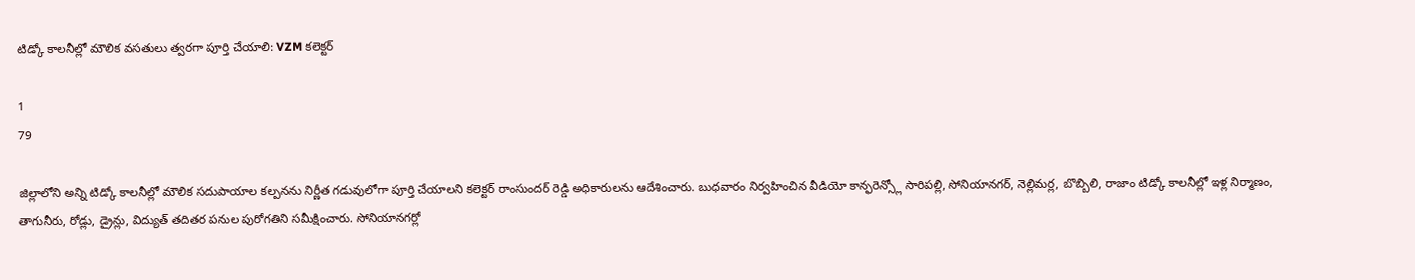టిడ్కో కాలనీల్లో మౌలిక వసతులు త్వరగా పూర్తి చేయాలి: VZM కలెక్టర్

1
79

జిల్లాలోని అన్ని టిడ్కో కాలనీల్లో మౌలిక సదుపాయాల కల్పనను నిర్ణీత గడువులోగా పూర్తి చేయాలని కలెక్టర్ రాంసుందర్ రెడ్డి అధికారులను ఆదేశించారు. బుధవారం నిర్వహించిన వీడియో కాన్ఫరెన్స్లో సారిపల్లి, సోనియానగర్, నెల్లిమర్ల, బొబ్బిలి, రాజాం టిడ్కో కాలనీల్లో ఇళ్ల నిర్మాణం, తాగునీరు, రోడ్లు, డ్రైన్లు, విద్యుత్ తదితర పనుల పురోగతిని సమీక్షించారు. సోనియానగర్లో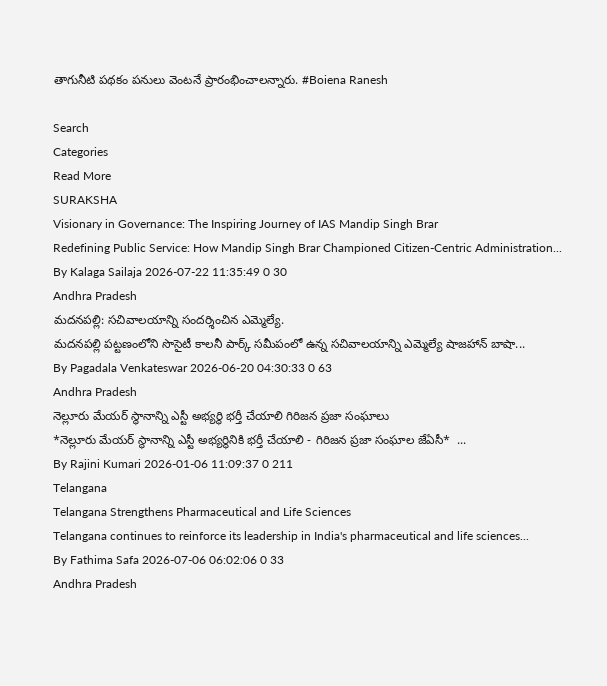తాగునీటి పథకం పనులు వెంటనే ప్రారంభించాలన్నారు. #Boiena Ranesh

Search
Categories
Read More
SURAKSHA
Visionary in Governance: The Inspiring Journey of IAS Mandip Singh Brar
Redefining Public Service: How Mandip Singh Brar Championed Citizen-Centric Administration...
By Kalaga Sailaja 2026-07-22 11:35:49 0 30
Andhra Pradesh
మదనపల్లి: సచివాలయాన్ని సందర్శించిన ఎమ్మెల్యే.
మదనపల్లి పట్టణంలోని సొసైటీ కాలనీ పార్క్ సమీపంలో ఉన్న సచివాలయాన్ని ఎమ్మెల్యే షాజహాన్ బాషా...
By Pagadala Venkateswar 2026-06-20 04:30:33 0 63
Andhra Pradesh
నెల్లూరు మేయర్ స్థానాన్ని ఎస్టీ అభ్యర్థి భర్తీ చేయాలి గిరిజన ప్రజా సంఘాలు
*నెల్లూరు మేయర్ స్థానాన్ని ఎస్టీ అభ్యర్థినికి భర్తీ చేయాలి - గిరిజన ప్రజా సంఘాల జేఏసీ*  ...
By Rajini Kumari 2026-01-06 11:09:37 0 211
Telangana
Telangana Strengthens Pharmaceutical and Life Sciences
Telangana continues to reinforce its leadership in India's pharmaceutical and life sciences...
By Fathima Safa 2026-07-06 06:02:06 0 33
Andhra Pradesh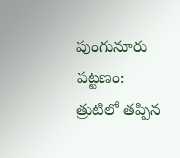పుంగునూరు పట్టణం: త్రుటిలో తప్పిన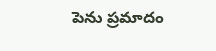పెను ప్రమాదం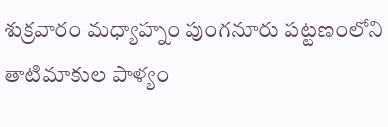శుక్రవారం మధ్యాహ్నం పుంగనూరు పట్టణంలోని తాటిమాకుల పాళ్యం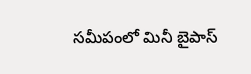సమీపంలో మినీ బైపాస్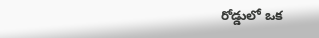రోడ్డులో ఒక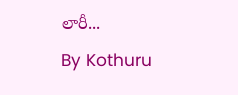లారీ...
By Kothuru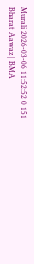Murali 2026-03-06 11:52:52 0 151
Bharat Aawaz | BMA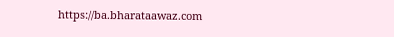https://ba.bharataawaz.com